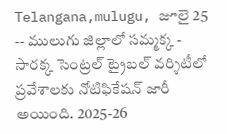Telangana,mulugu, జూలై 25 -- ములుగు జిల్లాలో సమ్మక్క - సారక్క సెంట్రల్ ట్రైబల్ వర్శిటీలో ప్రవేశాలకు నోటిఫికేషన్ జారీ అయింది. 2025-26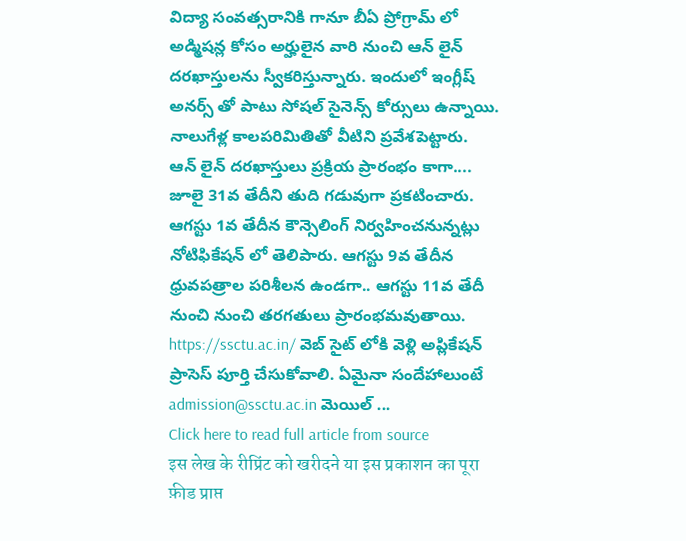విద్యా సంవత్సరానికి గానూ బీఏ ప్రోగ్రామ్ లో అడ్మిషన్ల కోసం అర్హులైన వారి నుంచి ఆన్ లైన్ దరఖాస్తులను స్వీకరిస్తున్నారు. ఇందులో ఇంగ్లీష్ అనర్స్ తో పాటు సోషల్ సైనెన్స్ కోర్సులు ఉన్నాయి. నాలుగేళ్ల కాలపరిమితితో వీటిని ప్రవేశపెట్టారు.
ఆన్ లైన్ దరఖాస్తులు ప్రక్రియ ప్రారంభం కాగా.... జూలై 31వ తేదీని తుది గడువుగా ప్రకటించారు. ఆగస్టు 1వ తేదీన కౌన్సెలింగ్ నిర్వహించనున్నట్లు నోటిఫికేషన్ లో తెలిపారు. ఆగస్టు 9వ తేదీన ధ్రువపత్రాల పరిశీలన ఉండగా.. ఆగస్టు 11వ తేదీ నుంచి నుంచి తరగతులు ప్రారంభమవుతాయి. https://ssctu.ac.in/ వెబ్ సైట్ లోకి వెళ్లి అప్లికేషన్ ప్రాసెస్ పూర్తి చేసుకోవాలి. ఏమైనా సందేహాలుంటే admission@ssctu.ac.in మెయిల్ ...
Click here to read full article from source
इस लेख के रीप्रिंट को खरीदने या इस प्रकाशन का पूरा फ़ीड प्राप्त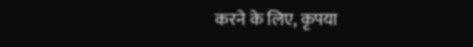करने के लिए, कृपया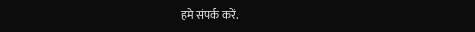हमे संपर्क करें.